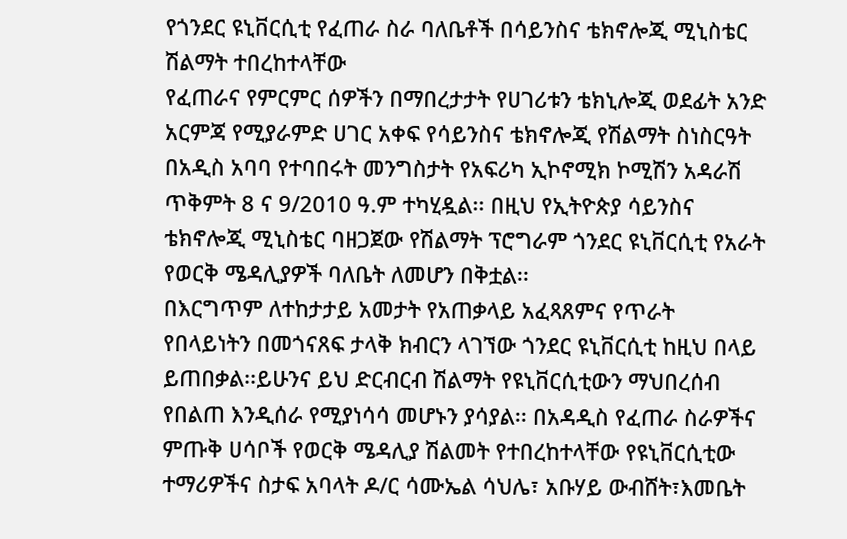የጎንደር ዩኒቨርሲቲ የፈጠራ ስራ ባለቤቶች በሳይንስና ቴክኖሎጂ ሚኒስቴር ሽልማት ተበረከተላቸው
የፈጠራና የምርምር ሰዎችን በማበረታታት የሀገሪቱን ቴክኒሎጂ ወደፊት አንድ አርምጃ የሚያራምድ ሀገር አቀፍ የሳይንስና ቴክኖሎጂ የሽልማት ስነስርዓት በአዲስ አባባ የተባበሩት መንግስታት የአፍሪካ ኢኮኖሚክ ኮሚሽን አዳራሽ ጥቅምት 8 ና 9/2010 ዓ.ም ተካሂዷል፡፡ በዚህ የኢትዮጵያ ሳይንስና ቴክኖሎጂ ሚኒስቴር ባዘጋጀው የሽልማት ፕሮግራም ጎንደር ዩኒቨርሲቲ የአራት የወርቅ ሜዳሊያዎች ባለቤት ለመሆን በቅቷል፡፡
በእርግጥም ለተከታታይ አመታት የአጠቃላይ አፈጻጸምና የጥራት የበላይነትን በመጎናጸፍ ታላቅ ክብርን ላገኘው ጎንደር ዩኒቨርሲቲ ከዚህ በላይ ይጠበቃል፡፡ይሁንና ይህ ድርብርብ ሽልማት የዩኒቨርሲቲውን ማህበረሰብ የበልጠ እንዲሰራ የሚያነሳሳ መሆኑን ያሳያል፡፡ በአዳዲስ የፈጠራ ስራዎችና ምጡቅ ሀሳቦች የወርቅ ሜዳሊያ ሽልመት የተበረከተላቸው የዩኒቨርሲቲው ተማሪዎችና ስታፍ አባላት ዶ/ር ሳሙኤል ሳህሌ፣ አቡሃይ ውብሸት፣እመቤት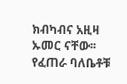ክብካብና አዚዛ ኡመር ናቸው፡፡የፈጠራ ባለቤቶቹ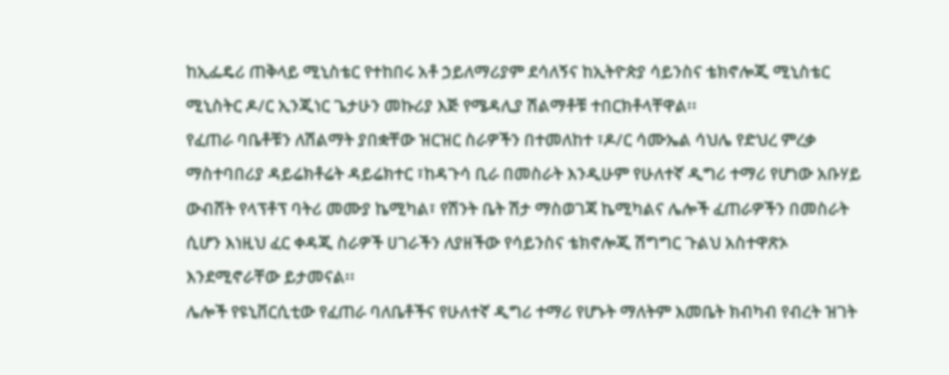ከኢፌዴሪ ጠቅላይ ሚኒስቴር የተከበሩ አቶ ኃይለማሪያም ደሳለኝና ከኢትዮጵያ ሳይንስና ቴክኖሎጂ ሚኒስቴር ሚኒስትር ዶ/ር ኢንጂነር ጌታሁን መኩሪያ እጅ የሜዳሊያ ሽልማቶቹ ተበርክቶላቸዋል፡፡
የፈጠራ ባቤቶቹን ለሽልማት ያበቋቸው ዝርዝር ስራዎችን በተመለከተ ፣ዶ/ር ሳሙኤል ሳህሌ የድህረ ምረቃ ማስተባበሪያ ዳይሬክቶሬት ዳይሬክተር ፣ከዳጉሳ ቢራ በመስራት እንዲሁም የሁለተኛ ዲግሪ ተማሪ የሆነው አቡሃይ ውብሸት የላፕቶፕ ባትሪ መሙያ ኬሚካል፣ የሽንት ቤት ሽታ ማስወገጃ ኬሚካልና ሌሎች ፈጠራዎችን በመስራት ሲሆን እነዚህ ፈር ቀዳጂ ስራዎች ሀገራችን ለያዘችው የሳይንስና ቴክኖሎጂ ሽግግር ጉልህ አስተዋጽኦ እንደሚኖራቸው ይታመናል፡፡
ሌሎች የዩኒቨርሲቲው የፈጠራ ባለቤቶችና የሁለተኛ ዲግሪ ተማሪ የሆኑት ማለትም እመቤት ክብካብ የብረት ዝገት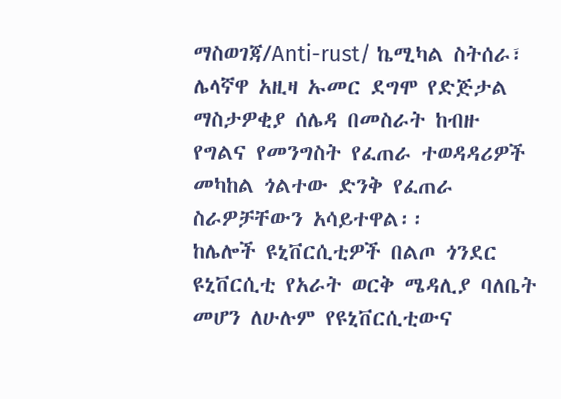ማስወገጃ/Anti-rust/ ኬሚካል ስትሰራ፣ ሌላኛዋ አዚዛ ኡመር ደግሞ የድጅታል ማስታዎቂያ ሰሌዳ በመስራት ከብዙ የግልና የመንግስት የፈጠራ ተወዳዳሪዎች መካከል ጎልተው ድንቅ የፈጠራ ስራዎቻቸውን አሳይተዋል፡፡
ከሌሎች ዩኒቨርሲቲዎች በልጦ ጎንደር ዩኒቨርሲቲ የአራት ወርቅ ሜዳሊያ ባለቤት መሆን ለሁሉም የዩኒቨርሲቲውና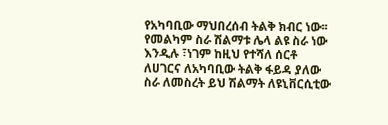የአካባቢው ማህበረሰብ ትልቅ ክብር ነው፡፡የመልካም ስራ ሽልማቱ ሌላ ልዩ ስራ ነው እንዲሉ ፣ነገም ከዚህ የተሻለ ሰርቶ ለሀገርና ለአካባቢው ትልቅ ፋይዳ ያለው ስራ ለመስረት ይህ ሽልማት ለዩኒቨርሲቲው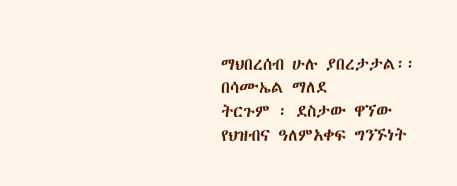ማህበረሰብ ሁሉ ያበረታታል፡፡
በሳሙኤል ማለደ
ትርጉም ፡ ደስታው ዋኘው
የህዝብና ዓለምአቀፍ ግንኙነት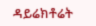ዳይሬክቶሬት